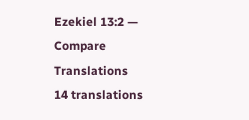Ezekiel 13:2 — Compare Translations
14 translations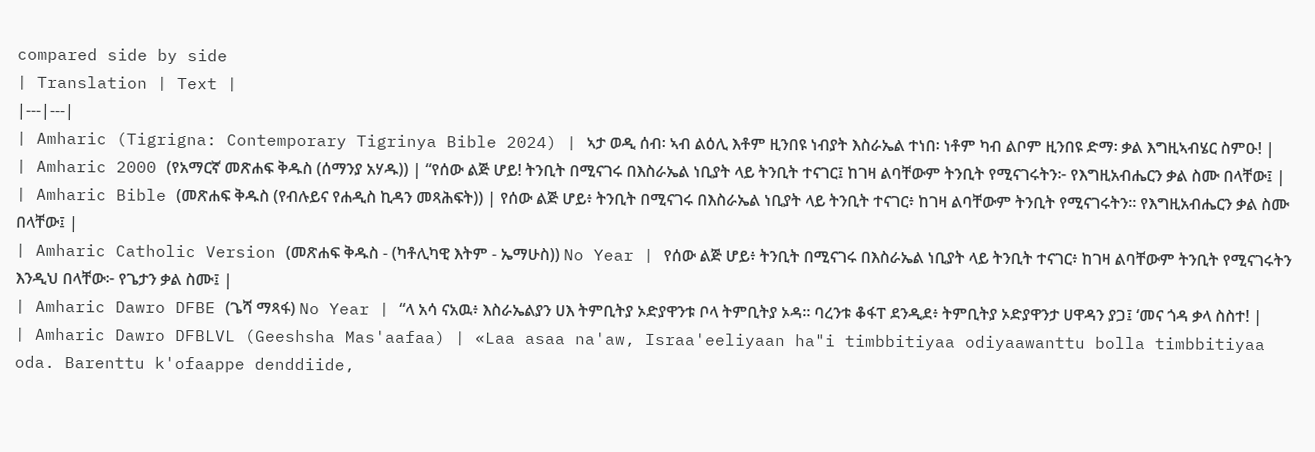compared side by side
| Translation | Text |
|---|---|
| Amharic (Tigrigna: Contemporary Tigrinya Bible 2024) | ኣታ ወዲ ሰብ፡ ኣብ ልዕሊ እቶም ዚንበዩ ነብያት እስራኤል ተነበ፡ ነቶም ካብ ልቦም ዚንበዩ ድማ፡ ቃል እግዚኣብሄር ስምዑ! |
| Amharic 2000 (የአማርኛ መጽሐፍ ቅዱስ (ሰማንያ አሃዱ)) | “የሰው ልጅ ሆይ! ትንቢት በሚናገሩ በእስራኤል ነቢያት ላይ ትንቢት ተናገር፤ ከገዛ ልባቸውም ትንቢት የሚናገሩትን፦ የእግዚአብሔርን ቃል ስሙ በላቸው፤ |
| Amharic Bible (መጽሐፍ ቅዱስ (የብሉይና የሐዲስ ኪዳን መጻሕፍት)) | የሰው ልጅ ሆይ፥ ትንቢት በሚናገሩ በእስራኤል ነቢያት ላይ ትንቢት ተናገር፥ ከገዛ ልባቸውም ትንቢት የሚናገሩትን። የእግዚአብሔርን ቃል ስሙ በላቸው፤ |
| Amharic Catholic Version (መጽሐፍ ቅዱስ - (ካቶሊካዊ እትም - ኤማሁስ)) No Year | የሰው ልጅ ሆይ፥ ትንቢት በሚናገሩ በእስራኤል ነቢያት ላይ ትንቢት ተናገር፥ ከገዛ ልባቸውም ትንቢት የሚናገሩትን እንዲህ በላቸው፦ የጌታን ቃል ስሙ፤ |
| Amharic Dawro DFBE (ጌሻ ማጻፋ) No Year | “ላ አሳ ናአዉ፥ እስራኤልያን ሀእ ትምቢትያ ኦድያዋንቱ ቦላ ትምቢትያ ኦዳ። ባረንቱ ቆፋፐ ደንዲደ፥ ትምቢትያ ኦድያዋንታ ሀዋዳን ያጋ፤ ‘መና ጎዳ ቃላ ስስተ! |
| Amharic Dawro DFBLVL (Geeshsha Mas'aafaa) | «Laa asaa na'aw, Israa'eeliyaan ha"i timbbitiyaa odiyaawanttu bolla timbbitiyaa oda. Barenttu k'ofaappe denddiide,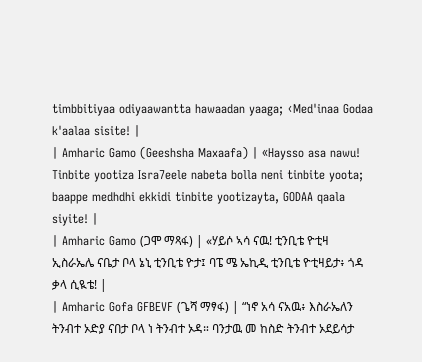timbbitiyaa odiyaawantta hawaadan yaaga; ‹Med'inaa Godaa k'aalaa sisite! |
| Amharic Gamo (Geeshsha Maxaafa) | «Haysso asa nawu! Tinbite yootiza Isra7eele nabeta bolla neni tinbite yoota; baappe medhdhi ekkidi tinbite yootizayta, GODAA qaala siyite! |
| Amharic Gamo (ጋሞ ማጻፋ) | «ሃይሶ ኣሳ ናዉ! ቲንቢቴ ዮቲዛ ኢስራኤሌ ናቤታ ቦላ ኔኒ ቲንቢቴ ዮታ፤ ባፔ ሜ ኤኪዲ ቲንቢቴ ዮቲዛይታ፥ ጎዳ ቃላ ሲዪቴ! |
| Amharic Gofa GFBEVF (ጌሻ ማፃፋ) | “ነኖ አሳ ናአዉ፥ እስራኤለን ትንብተ ኦድያ ናበታ ቦላ ነ ትንብተ ኦዳ። ባንታዉ መ ከስድ ትንብተ ኦደይሳታ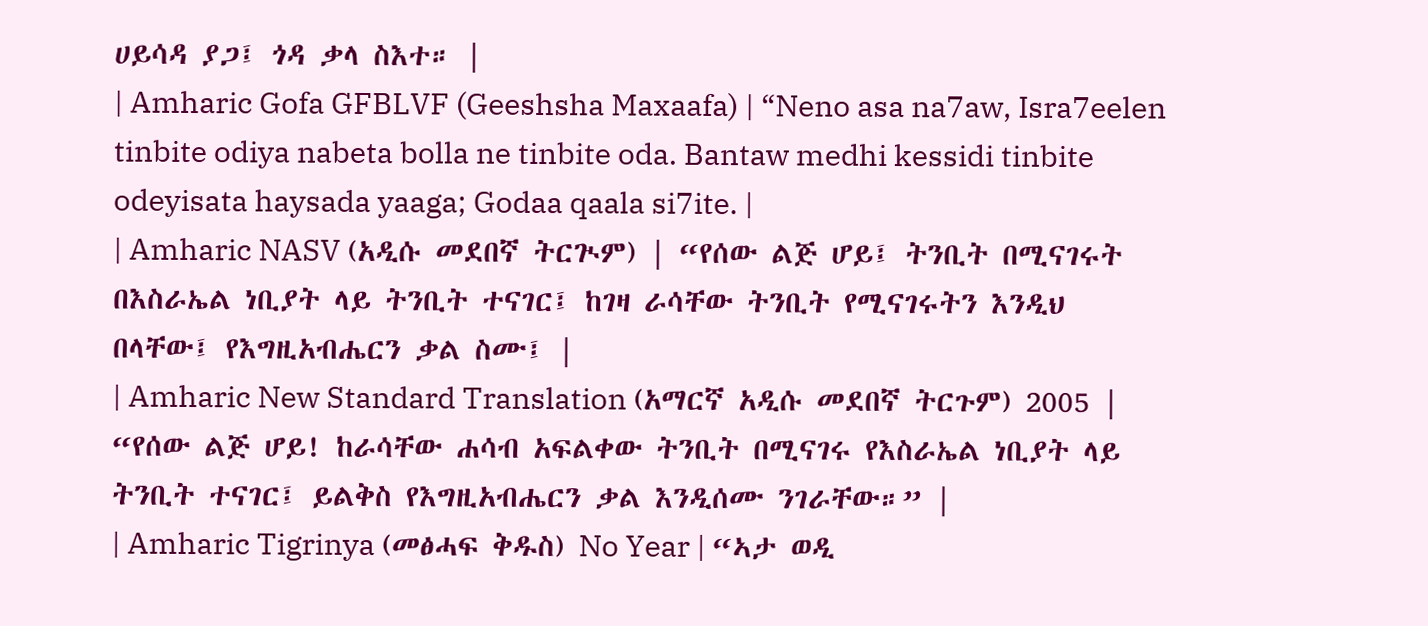ሀይሳዳ ያጋ፤ ጎዳ ቃላ ስእተ። |
| Amharic Gofa GFBLVF (Geeshsha Maxaafa) | “Neno asa na7aw, Isra7eelen tinbite odiya nabeta bolla ne tinbite oda. Bantaw medhi kessidi tinbite odeyisata haysada yaaga; Godaa qaala si7ite. |
| Amharic NASV (አዲሱ መደበኛ ትርጒም) | “የሰው ልጅ ሆይ፤ ትንቢት በሚናገሩት በእስራኤል ነቢያት ላይ ትንቢት ተናገር፤ ከገዛ ራሳቸው ትንቢት የሚናገሩትን እንዲህ በላቸው፤ የእግዚአብሔርን ቃል ስሙ፤ |
| Amharic New Standard Translation (አማርኛ አዲሱ መደበኛ ትርጉም) 2005 | “የሰው ልጅ ሆይ! ከራሳቸው ሐሳብ አፍልቀው ትንቢት በሚናገሩ የእስራኤል ነቢያት ላይ ትንቢት ተናገር፤ ይልቅስ የእግዚአብሔርን ቃል እንዲሰሙ ንገራቸው።” |
| Amharic Tigrinya (መፅሓፍ ቅዱስ) No Year | “ኣታ ወዲ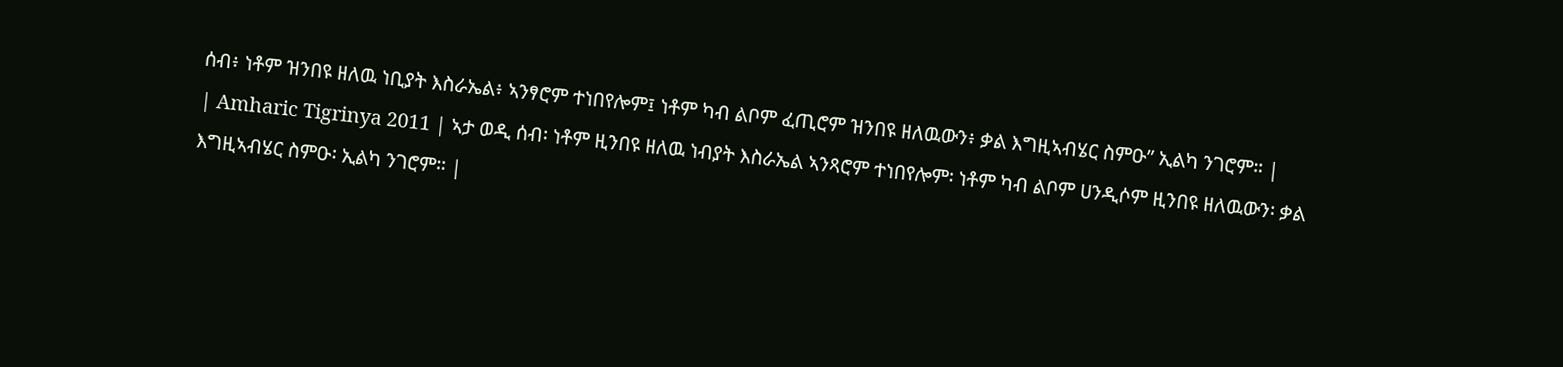ሰብ፥ ነቶም ዝንበዩ ዘለዉ ነቢያት እስራኤል፥ ኣንፃሮም ተነበየሎም፤ ነቶም ካብ ልቦም ፈጢሮም ዝንበዩ ዘለዉውን፥ ቃል እግዚኣብሄር ስምዑ” ኢልካ ንገሮም። |
| Amharic Tigrinya 2011 | ኣታ ወዲ ሰብ፡ ነቶም ዚንበዩ ዘለዉ ነብያት እስራኤል ኣንጻሮም ተነበየሎም፡ ነቶም ካብ ልቦም ሀንዲሶም ዚንበዩ ዘለዉውን፡ ቃል እግዚኣብሄር ስምዑ፡ ኢልካ ንገሮም። |